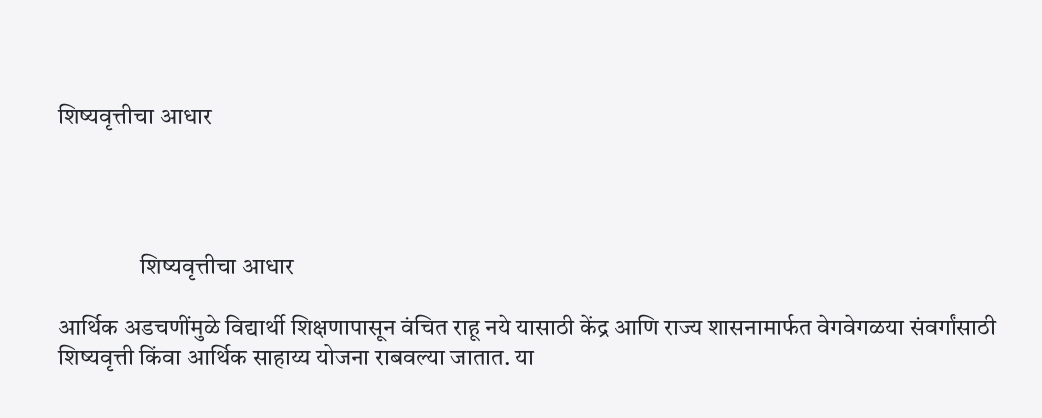शिष्यवृत्तीचा आधार




                 शिष्यवृत्तीचा आधार

आर्थिक अडचणींमुळे विद्यार्थी शिक्षणापासून वंचित राहू नये यासाठी केंद्र आणि राज्य शासनामार्फत वेगवेगळया संवर्गांसाठी शिष्यवृत्ती किंवा आर्थिक साहाय्य योजना राबवल्या जातात. या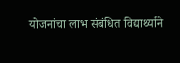योजनांचा लाभ संबंधित विद्यार्थ्याने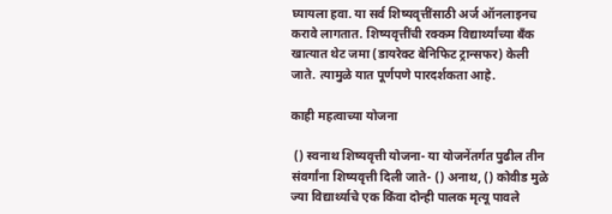घ्यायला हवा. या सर्व शिष्यवृत्तींसाठी अर्ज ऑनलाइनच करावे लागतात. शिष्यवृत्तींची रक्कम विद्यार्थ्यांच्या बँक खात्यात थेट जमा (डायरेक्ट बेनिफिट ट्रान्सफर) केली जाते. त्यामुळे यात पूर्णपणे पारदर्शकता आहे.

काही महत्वाच्या योजना

 () स्वनाथ शिष्यवृत्ती योजना- या योजनेंतर्गत पुढील तीन संवर्गांना शिष्यवृत्ती दिली जाते- () अनाथ, () कोवीड मुळे ज्या विद्यार्थ्याचे एक किंवा दोन्ही पालक मृत्यू पावले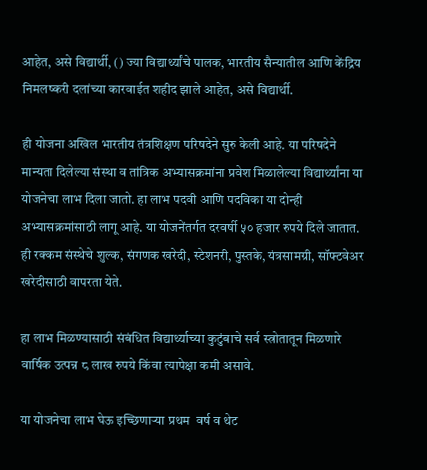आहेत, असे विद्यार्थी, () ज्या विद्यार्थ्यांचे पालक, भारतीय सैन्यातील आणि केंद्रिय निमलष्करी दलांच्या कारवाईत शहीद झाले आहेत, असे विद्यार्थी.

ही योजना अखिल भारतीय तंत्रशिक्षण परिषदेने सुरु केली आहे. या परिषदेने मान्यता दिलेल्या संस्था व तांत्रिक अभ्यासक्रमांना प्रवेश मिळालेल्या विद्यार्थ्यांना या योजनेचा लाभ दिला जातो. हा लाभ पदवी आणि पदविका या दोन्ही अभ्यासक्रमांसाठी लागू आहे. या योजनेंतर्गत दरवर्षी ५० हजार रुपये दिले जातात. ही रक्कम संस्थेचे शुल्क, संगणक खरेदी, स्टेशनरी, पुस्तके, यंत्रसामग्री, सॉफ्टवेअर खरेदीसाठी वापरता येते.

हा लाभ मिळण्यासाठी संबंधित विद्यार्थ्याच्या कुटुंबाचे सर्व स्त्रोतातून मिळणारे वार्षिक उत्पन्न ८ लाख रुपये किंवा त्यापेक्षा कमी असावे.

या योजनेचा लाभ घेऊ इच्छिणाऱ्या प्रथम  वर्ष व थेट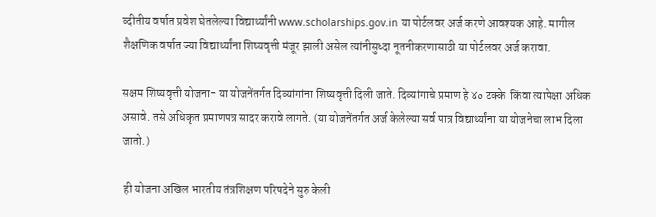व्दीतीय वर्षात प्रवेश घेतलेल्या विद्यार्थ्यांनी www.scholarships.gov.in या पोर्टलवर अर्ज करणे आवश्यक आहे. मागील शैक्षणिक वर्षात ज्या विद्यार्थ्यांना शिष्यवृत्ती मंजूर झाली असेल त्यांनीसुध्दा नूतनीकरणासाठी या पोर्टलवर अर्ज करावा.

सक्षम शिष्यवृत्ती योजना- या योजनेंतर्गत दिव्यांगांना शिष्यवृत्ती दिली जाते. दिव्यांगाचे प्रमाण हे ४० टक्के  किंवा त्यापेक्षा अधिक असावे. तसे अधिकृत प्रमाणपत्र सादर करावे लागते. (या योजनेंतर्गत अर्ज केलेल्या सर्व पात्र विद्यार्थ्यांना या योजनेचा लाभ दिला जातो.)

 ही योजना अखिल भारतीय तंत्रशिक्षण परिषदेने सुरु केली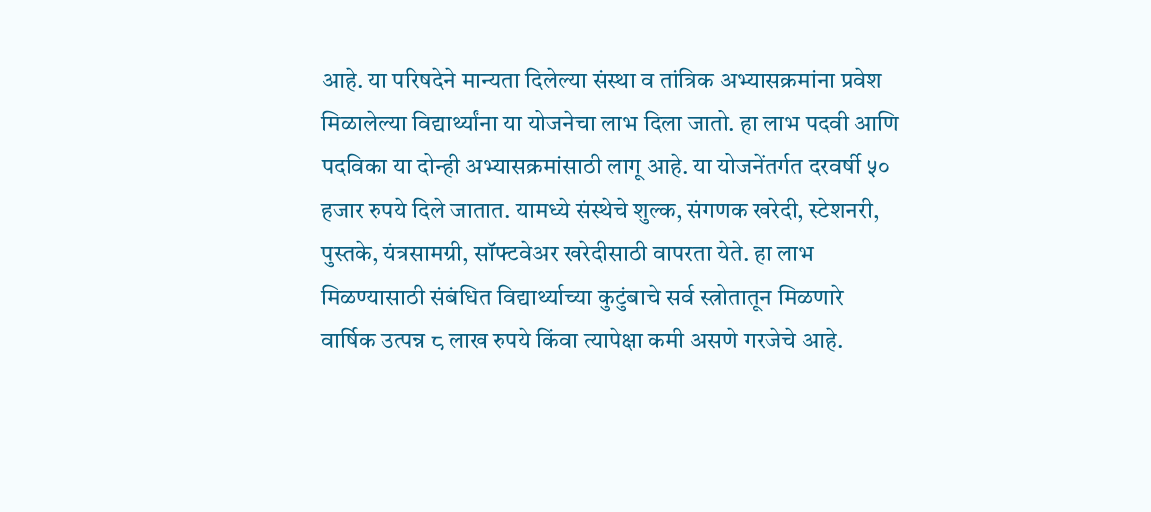आहे. या परिषदेने मान्यता दिलेल्या संस्था व तांत्रिक अभ्यासक्रमांना प्रवेश मिळालेल्या विद्यार्थ्यांना या योजनेचा लाभ दिला जातो. हा लाभ पदवी आणि पदविका या दोन्ही अभ्यासक्रमांसाठी लागू आहे. या योजनेंतर्गत दरवर्षी ५० हजार रुपये दिले जातात. यामध्ये संस्थेचे शुल्क, संगणक खरेदी, स्टेशनरी, पुस्तके, यंत्रसामग्री, सॉफ्टवेअर खरेदीसाठी वापरता येते. हा लाभ मिळण्यासाठी संबंधित विद्यार्थ्याच्या कुटुंबाचे सर्व स्त्रोतातून मिळणारे वार्षिक उत्पन्न ८ लाख रुपये किंवा त्यापेक्षा कमी असणे गरजेचे आहे.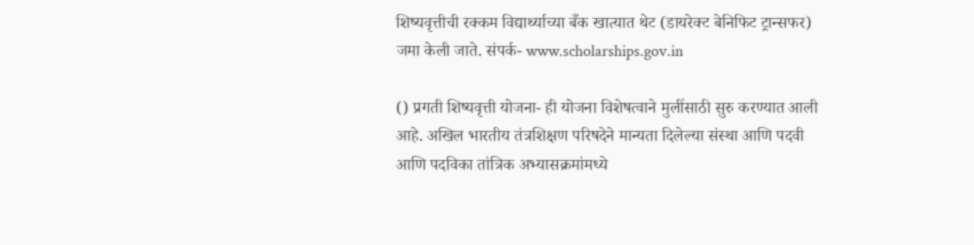शिष्यवृत्तीची रक्कम विद्यार्थ्याच्या बँक खात्यात थेट (डायरेक्ट बेनिफिट ट्रान्सफर) जमा केली जाते. संपर्क- www.scholarships.gov.in

() प्रगती शिष्यवृत्ती योजना- ही योजना विशेषत्वाने मुलींसाठी सुरु करण्यात आली आहे. अखिल भारतीय तंत्रशिक्षण परिषदेने मान्यता दिलेल्या संस्था आणि पदवी आणि पदविका तांत्रिक अभ्यासक्रमांमध्ये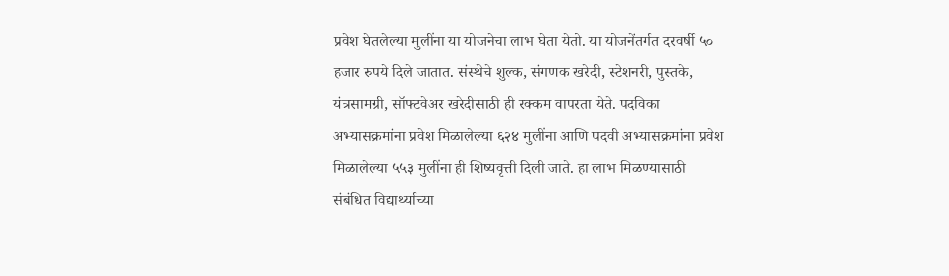प्रवेश घेतलेल्या मुलींना या योजनेचा लाभ घेता येतो. या योजनेंतर्गत दरवर्षी ५० हजार रुपये दिले जातात. संस्थेचे शुल्क, संगणक खरेदी, स्टेशनरी, पुस्तके, यंत्रसामग्री, सॉफ्टवेअर खरेदीसाठी ही रक्कम वापरता येते. पदविका अभ्यासक्रमांना प्रवेश मिळालेल्या ६२४ मुलींना आणि पदवी अभ्यासक्रमांना प्रवेश मिळालेल्या ५५३ मुलींना ही शिष्यवृत्ती दिली जाते. हा लाभ मिळण्यासाठी संबंधित विद्यार्थ्याच्या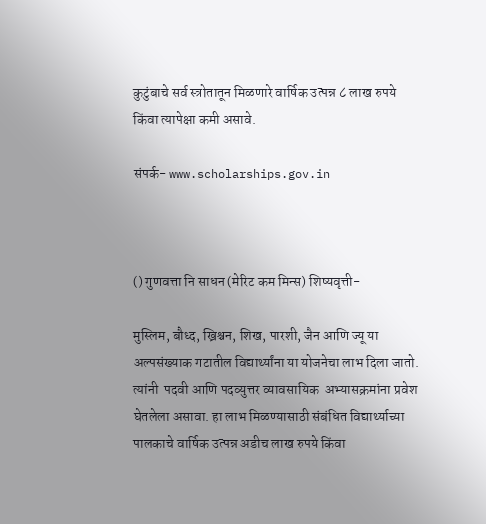कुटुंबाचे सर्व स्त्रोतातून मिळणारे वार्षिक उत्पन्न ८ लाख रुपये किंवा त्यापेक्षा कमी असावे.

संपर्क- www.scholarships.gov.in



() गुणवत्ता नि साधन (मेरिट कम मिन्स) शिष्यवृत्ती-

मुस्लिम, बौध्द, ख्रिश्चन, शिख, पारशी, जैन आणि ज्यू या अल्पसंख्याक गटातील विद्यार्थ्यांना या योजनेचा लाभ दिला जातो. त्यांनी  पदवी आणि पदव्युत्तर व्यावसायिक  अभ्यासक्रमांना प्रवेश घेतलेला असावा. हा लाभ मिळण्यासाठी संबंधित विद्यार्थ्याच्या पालकाचे वार्षिक उत्पन्न अडीच लाख रुपये किंवा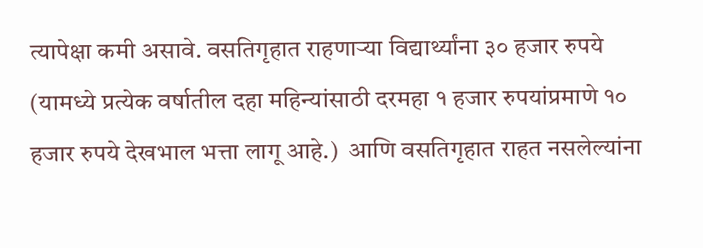त्यापेक्षा कमी असावे. वसतिगृहात राहणाऱ्या विद्यार्थ्यांना ३० हजार रुपये (यामध्ये प्रत्येक वर्षातील दहा महिन्यांसाठी दरमहा १ हजार रुपयांप्रमाणे १० हजार रुपये देखभाल भत्ता लागू आहे.)  आणि वसतिगृहात राहत नसलेल्यांना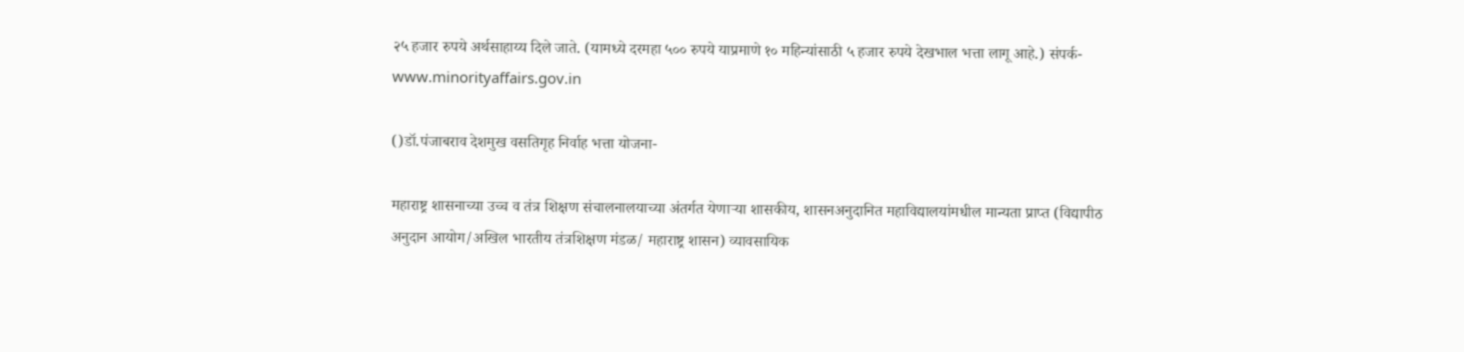२५ हजार रुपये अर्थसाहाय्य दिले जाते. (यामध्ये दरमहा ५०० रुपये याप्रमाणे १० महिन्यांसाठी ५ हजार रुपये देखभाल भत्ता लागू आहे.) संपर्क-www.minorityaffairs.gov.in

()डॉ.पंजाबराव देशमुख वसतिगृह निर्वाह भत्ता योजना-

महाराष्ट्र शासनाच्या उच्च व तंत्र शिक्षण संचालनालयाच्या अंतर्गत येणाऱ्या शासकीय, शासनअनुदानित महाविद्यालयांमधील मान्यता प्राप्त (विद्यापीठ अनुदान आयोग/अखिल भारतीय तंत्रशिक्षण मंडळ/ महाराष्ट्र शासन) व्यावसायिक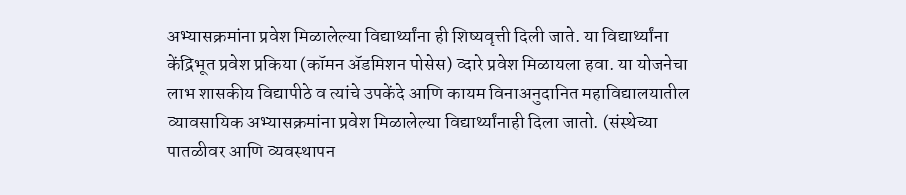अभ्यासक्रमांना प्रवेश मिळालेल्या विद्यार्थ्यांना ही शिष्यवृत्ती दिली जाते. या विद्यार्थ्यांना केंद्रिभूत प्रवेश प्रकिया (कॉमन ॲडमिशन पोसेस) व्दारे प्रवेश मिळायला हवा. या योजनेचा लाभ शासकीय विद्यापीठे व त्यांचे उपकेंदे आणि कायम विनाअनुदानित महाविद्यालयातील व्यावसायिक अभ्यासक्रमांना प्रवेश मिळालेल्या विद्यार्थ्यांनाही दिला जातो. (संस्थेच्या पातळीवर आणि व्यवस्थापन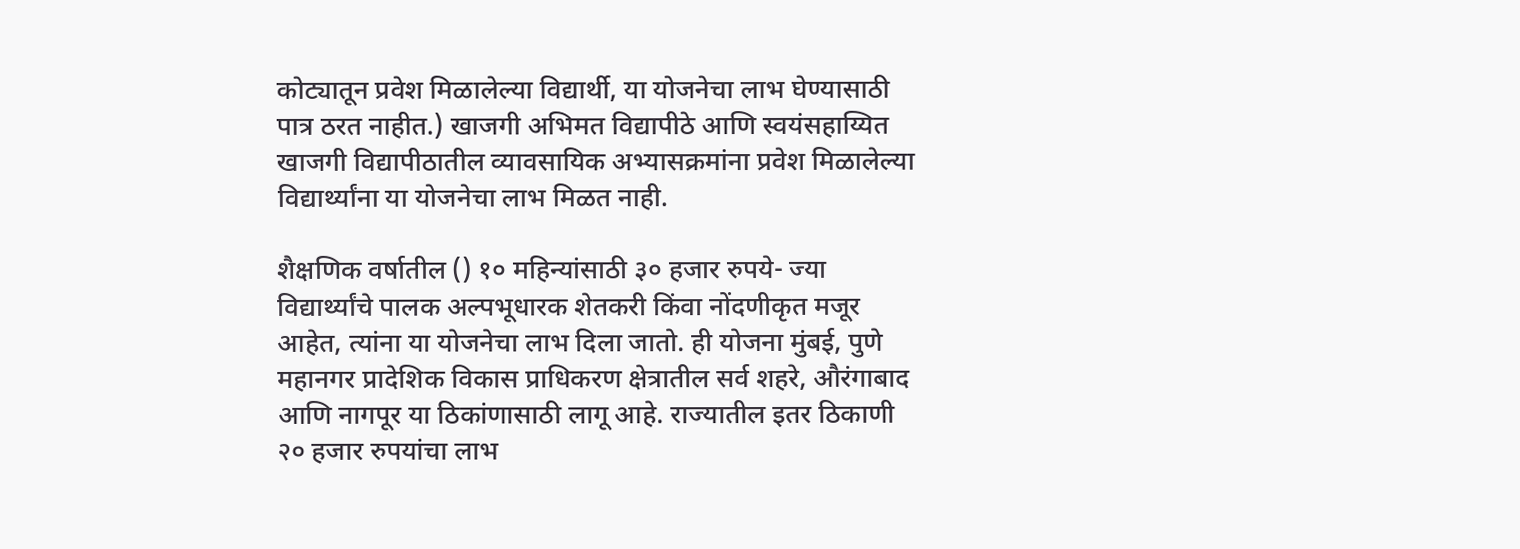कोट्यातून प्रवेश मिळालेल्या विद्यार्थी, या योजनेचा लाभ घेण्यासाठी पात्र ठरत नाहीत.) खाजगी अभिमत विद्यापीठे आणि स्वयंसहाय्यित खाजगी विद्यापीठातील व्यावसायिक अभ्यासक्रमांना प्रवेश मिळालेल्या विद्यार्थ्यांना या योजनेचा लाभ मिळत नाही.

शैक्षणिक वर्षातील () १० महिन्यांसाठी ३० हजार रुपये- ज्या विद्यार्थ्यांचे पालक अल्पभूधारक शेतकरी किंवा नोंदणीकृत मजूर आहेत, त्यांना या योजनेचा लाभ दिला जातो. ही योजना मुंबई, पुणे महानगर प्रादेशिक विकास प्राधिकरण क्षेत्रातील सर्व शहरे, औरंगाबाद आणि नागपूर या ठिकांणासाठी लागू आहे. राज्यातील इतर ठिकाणी २० हजार रुपयांचा लाभ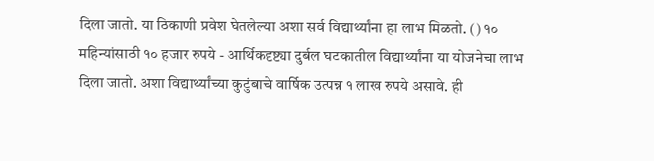दिला जातो. या ठिकाणी प्रवेश घेतलेल्या अशा सर्व विद्यार्थ्यांना हा लाभ मिळतो. () १० महिन्यांसाठी १० हजार रुपये - आर्थिकदृष्ट्या दुर्बल घटकातील विद्यार्थ्यांना या योजनेचा लाभ दिला जातो. अशा विद्यार्थ्यांच्या कुटुंबाचे वार्षिक उत्पन्न १ लाख रुपये असावे. ही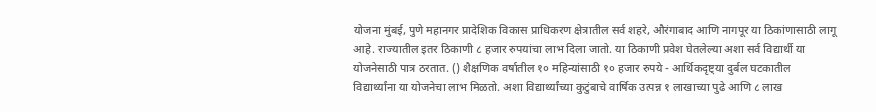योजना मुंबई, पुणे महानगर प्रादेशिक विकास प्राधिकरण क्षेत्रातील सर्व शहरे, औरंगाबाद आणि नागपूर या ठिकांणासाठी लागू आहे. राज्यातील इतर ठिकाणी ८ हजार रुपयांचा लाभ दिला जातो. या ठिकाणी प्रवेश घेतलेल्या अशा सर्व विद्यार्थी या योजनेसाठी पात्र ठरतात. () शैक्षणिक वर्षातील १० महिन्यांसाठी १० हजार रुपये - आर्थिकदृष्ट्या दुर्बल घटकातील विद्यार्थ्यांना या योजनेचा लाभ मिळतो. अशा विद्यार्थ्यांच्या कुटुंबाचे वार्षिक उत्पन्न १ लाखाच्या पुढे आणि ८ लाख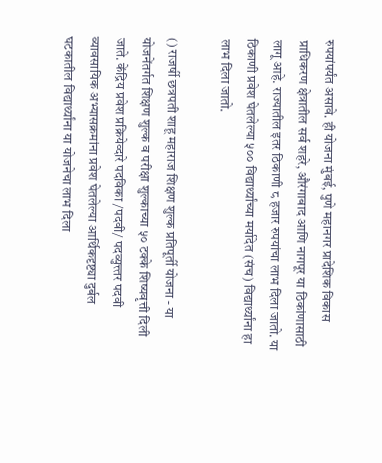रुपयांपर्यंत असावे. ही योजना मुंबई, पुणे महानगर प्रादेशिक विकास प्राधिकरण क्षेत्रातील सर्व शहरे, औरंगाबाद आणि नागपूर या ठिकांणासाठी लागू आहे. राज्यातील इतर ठिकाणी ८ हजार रुपयांचा लाभ दिला जातो. या ठिकाणी प्रवेश घेतलेल्या ५०० विद्यार्थ्यांच्या मर्यादेत (संच) विद्यार्थ्यांना हा लाभ दिला जातो.

() राजर्षी छत्रपती शाहू महाराज शिक्षण शुल्क प्रतिपूर्ती योजना - या योजनेंतर्गत शिक्षण शुल्क व परीक्षा शुल्काच्या ५० टक्के शिष्यवृत्ती दिली जाते. केंद्रिय प्रवेश प्रक्रियेव्दारे पदविका /पदवी/ पदव्युत्त्तर पदवी व्यावसायिक अभ्यासक्रमांना प्रवेश घेतलेल्या आर्थिकदृष्ट्या दुर्बल घटकातील विद्यार्थ्यांना या योजनेचा लाभ दिला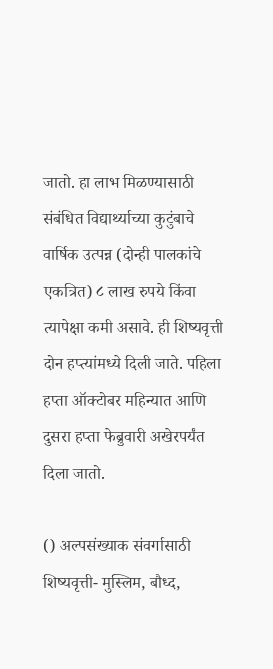जातो. हा लाभ मिळण्यासाठी संबंधित विद्यार्थ्याच्या कुटुंबाचे वार्षिक उत्पन्न (दोन्ही पालकांचे एकत्रित) ८ लाख रुपये किंवा त्यापेक्षा कमी असावे. ही शिष्यवृत्ती दोन हप्त्यांमध्ये दिली जाते. पहिला हप्ता ऑक्टोबर महिन्यात आणि दुसरा हप्ता फेब्रुवारी अखेरपर्यंत दिला जातो.

() अल्पसंख्याक संवर्गासाठी शिष्यवृत्ती- मुस्लिम, बौध्द,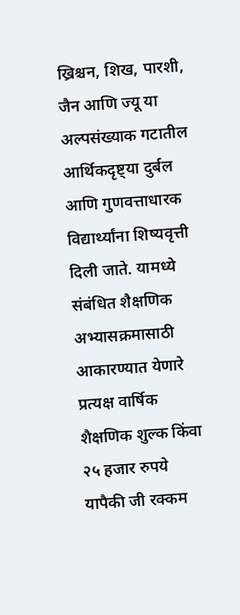ख्रिश्चन, शिख, पारशी, जैन आणि ज्यू या अल्पसंख्याक गटातील आर्थिकदृष्ट्या दुर्बल आणि गुणवत्ताधारक विद्यार्थ्यांना शिष्यवृत्ती दिली जाते. यामध्ये संबंधित शैक्षणिक अभ्यासक्रमासाठी आकारण्यात येणारे प्रत्यक्ष वार्षिक शैक्षणिक शुल्क किंवा २५ हजार रुपये यापैकी जी रक्कम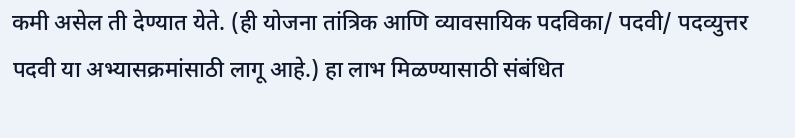कमी असेल ती देण्यात येते. (ही योजना तांत्रिक आणि व्यावसायिक पदविका/ पदवी/ पदव्युत्तर पदवी या अभ्यासक्रमांसाठी लागू आहे.) हा लाभ मिळण्यासाठी संबंधित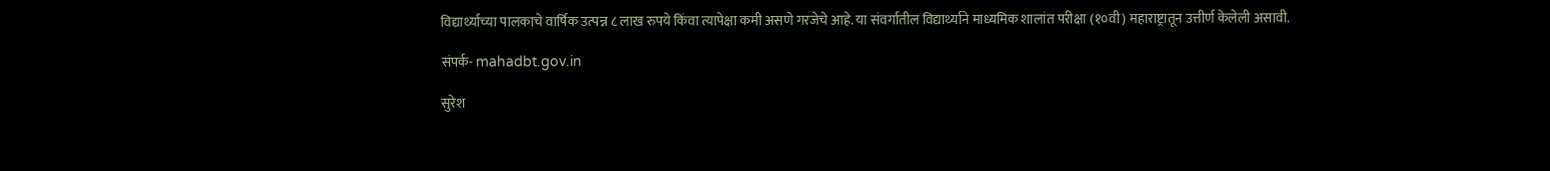विद्यार्थ्याच्या पालकाचे वार्षिक उत्पन्न ८ लाख रुपये किंवा त्यापेक्षा कमी असणे गरजेचे आहे. या संवर्गातील विद्यार्थ्याने माध्यमिक शालांत परीक्षा (१०वी) महाराष्ट्रातून उत्तीर्ण केलेली असावी.

संपर्क- mahadbt.gov.in

सुरेश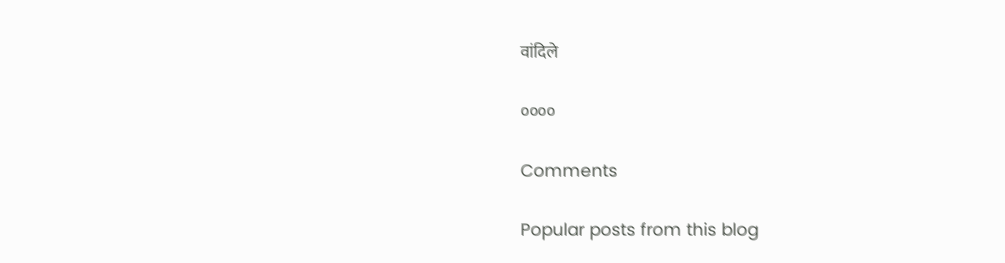वांदिले

००००

Comments

Popular posts from this blog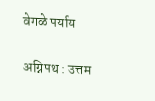वेगळे पर्याय

अग्निपथ : उत्तम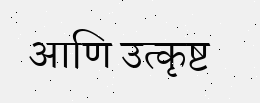आणि उत्कृष्ट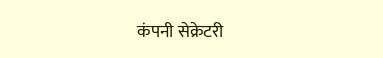कंपनी सेक्रेटरी